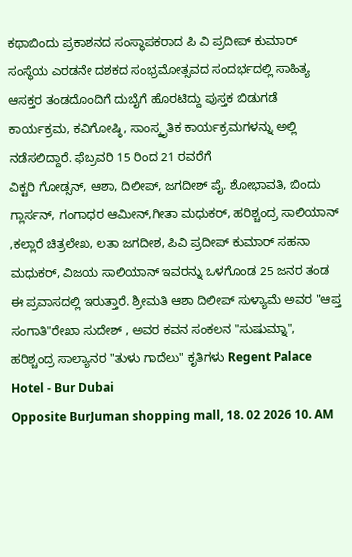ಕಥಾಬಿಂದು ಪ್ರಕಾಶನದ ಸಂಸ್ಥಾಪಕರಾದ ಪಿ ವಿ ಪ್ರದೀಪ್ ಕುಮಾರ್ ಸಂಸ್ಥೆಯ ಎರಡನೇ ದಶಕದ ಸಂಭ್ರಮೋತ್ಸವದ ಸಂದರ್ಭದಲ್ಲಿ ಸಾಹಿತ್ಯ ಆಸಕ್ತರ ತಂಡದೊಂದಿಗೆ ದುಬೈಗೆ ಹೊರಟಿದ್ದು ಪುಸ್ತಕ ಬಿಡುಗಡೆ ಕಾರ್ಯಕ್ರಮ, ಕವಿಗೋಷ್ಠಿ, ಸಾಂಸ್ಕೃತಿಕ ಕಾರ್ಯಕ್ರಮಗಳನ್ನು ಅಲ್ಲಿ ನಡೆಸಲಿದ್ದಾರೆ. ಫೆಬ್ರವರಿ 15 ರಿಂದ 21 ರವರೆಗೆ
ವಿಕ್ಟರಿ ಗೋಡ್ಸನ್, ಆಶಾ, ದಿಲೀಪ್, ಜಗದೀಶ್ ಪೈ. ಶೋಭಾವತಿ, ಬಿಂದು ಗ್ಲಾರ್ಸನ್, ಗಂಗಾಧರ ಆಮೀನ್,ಗೀತಾ ಮಧುಕರ್, ಹರಿಶ್ಚಂದ್ರ ಸಾಲಿಯಾನ್ ,ಕಲ್ಲಾರೆ ಚಿತ್ರಲೇಖ, ಲತಾ ಜಗದೀಶ, ಪಿವಿ ಪ್ರದೀಪ್ ಕುಮಾರ್ ಸಹನಾ ಮಧುಕರ್, ವಿಜಯ ಸಾಲಿಯಾನ್ ಇವರನ್ನು ಒಳಗೊಂಡ 25 ಜನರ ತಂಡ ಈ ಪ್ರವಾಸದಲ್ಲಿ ಇರುತ್ತಾರೆ. ಶ್ರೀಮತಿ ಆಶಾ ದಿಲೀಪ್ ಸುಳ್ಯಾಮೆ ಅವರ "ಆಪ್ತ ಸಂಗಾತಿ"ರೇಖಾ ಸುದೇಶ್ , ಅವರ ಕವನ ಸಂಕಲನ "ಸುಷುಮ್ನಾ", ಹರಿಶ್ಚಂದ್ರ ಸಾಲ್ಯಾನರ "ತುಳು ಗಾದೆಲು" ಕೃತಿಗಳು Regent Palace Hotel - Bur Dubai
Opposite BurJuman shopping mall, 18. 02 2026 10. AM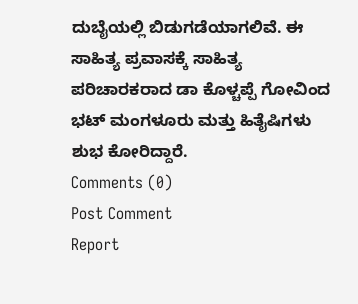ದುಬೈಯಲ್ಲಿ ಬಿಡುಗಡೆಯಾಗಲಿವೆ. ಈ ಸಾಹಿತ್ಯ ಪ್ರವಾಸಕ್ಕೆ ಸಾಹಿತ್ಯ ಪರಿಚಾರಕರಾದ ಡಾ ಕೊಳ್ಚಪ್ಪೆ ಗೋವಿಂದ ಭಟ್ ಮಂಗಳೂರು ಮತ್ತು ಹಿತೈಷಿಗಳು ಶುಭ ಕೋರಿದ್ದಾರೆ.
Comments (0)
Post Comment
Report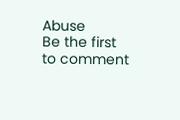Abuse
Be the first to comment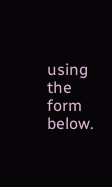using the form below.